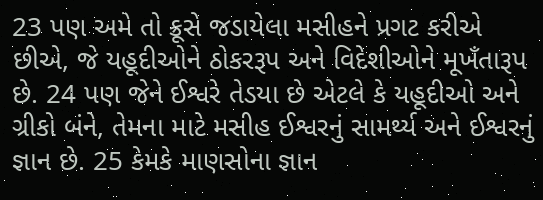23 પણ અમે તો ક્રૂસે જડાયેલા મસીહને પ્રગટ કરીએ છીએ, જે યહૂદીઓને ઠોકરરૂપ અને વિદેશીઓને મૂખઁતારૂપ છે. 24 પણ જેને ઈશ્વરે તેડયા છે એટલે કે યહૂદીઓ અને ગ્રીકો બંને, તેમના માટે મસીહ ઈશ્વરનું સામર્થ્ય અને ઈશ્વરનું જ્ઞાન છે. 25 કેમકે માણસોના જ્ઞાન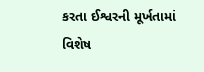કરતા ઈશ્વરની મૂર્ખતામાં વિશેષ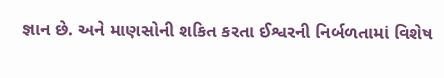જ્ઞાન છે. અને માણસોની શકિત કરતા ઈશ્વરની નિર્બળતામાં વિશેષ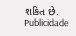શકિત છે.
Publicidade